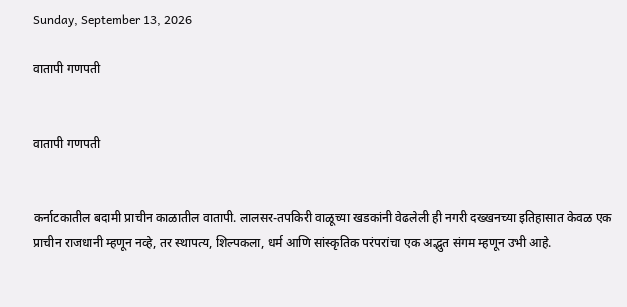Sunday, September 13, 2026

वातापी गणपती


वातापी गणपती


कर्नाटकातील बदामी प्राचीन काळातील वातापी. लालसर-तपकिरी वाळूच्या खडकांनी वेढलेली ही नगरी दख्खनच्या इतिहासात केवळ एक प्राचीन राजधानी म्हणून नव्हे, तर स्थापत्य, शिल्पकला, धर्म आणि सांस्कृतिक परंपरांचा एक अद्भुत संगम म्हणून उभी आहे.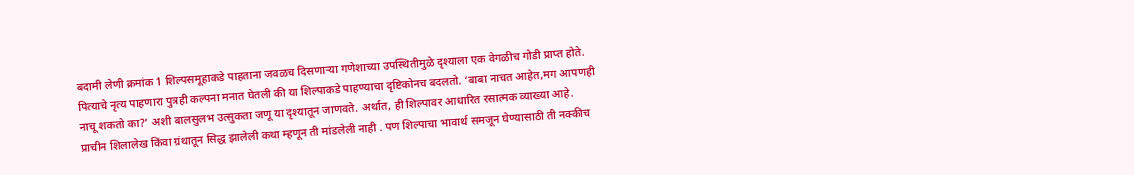बदामी लेणी क्रमांक 1 शिल्पसमूहाकडे पाहताना जवळच दिसणाऱ्या गणेशाच्या उपस्थितीमुळे दृश्याला एक वेगळीच गोडी प्राप्त होते. पित्याचे नृत्य पाहणारा पुत्रही कल्पना मनात घेतली की या शिल्पाकडे पाहण्याचा दृष्टिकोनच बदलतो. ‘बाबा नाचत आहेत,मग आपणही नाचू शकतो का?’ अशी बालसुलभ उत्सुकता जणू या दृश्यातून जाणवते. अर्थात, ही शिल्पावर आधारित रसात्मक व्याख्या आहे. प्राचीन शिलालेख किंवा ग्रंथातून सिद्ध झालेली कथा म्हणून ती मांडलेली नाही . पण शिल्पाचा भावार्थ समजून घेण्यासाठी ती नक्कीच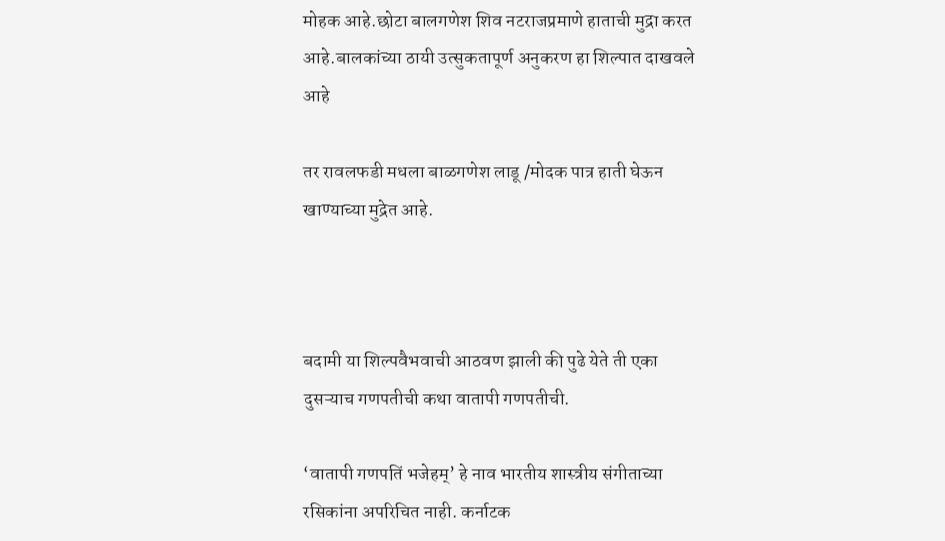मोहक आहे.छोटा बालगणेश शिव नटराजप्रमाणे हाताची मुद्रा करत आहे.बालकांच्या ठायी उत्सुकतापूर्ण अनुकरण हा शिल्पात दाखवले आहे

तर रावलफडी मधला बाळगणेश लाडू /मोदक पात्र हाती घेऊन खाण्याच्या मुद्रेत आहे.



बदामी या शिल्पवैभवाची आठवण झाली की पुढे येते ती एका दुसऱ्याच गणपतीची कथा वातापी गणपतीची.

‘वातापी गणपतिं भजेहम्’ हे नाव भारतीय शास्त्रीय संगीताच्या रसिकांना अपरिचित नाही. कर्नाटक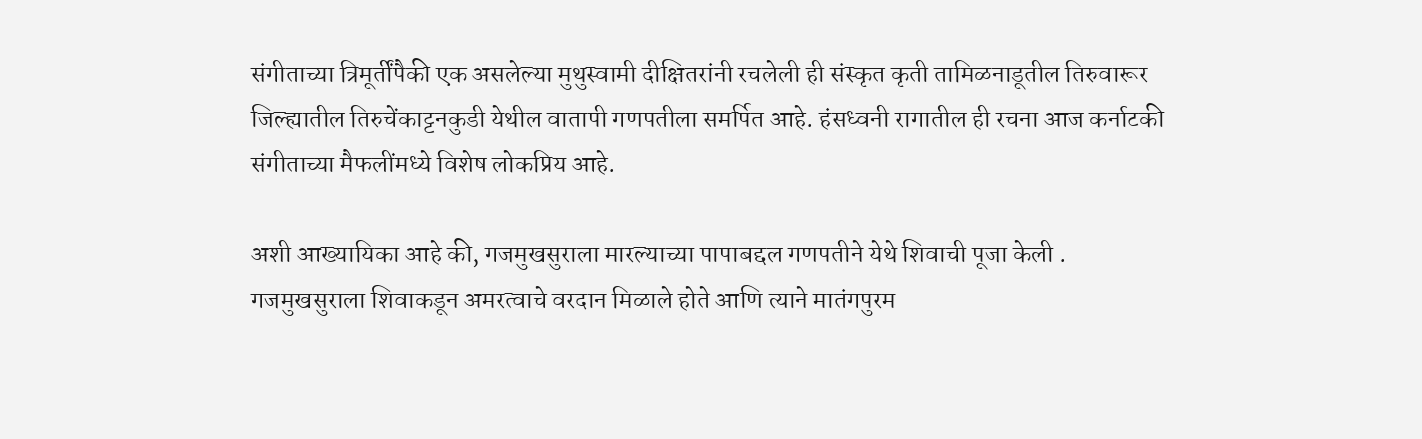संगीताच्या त्रिमूर्तींपैकी एक असलेल्या मुथुस्वामी दीक्षितरांनी रचलेली ही संस्कृत कृती तामिळनाडूतील तिरुवारूर जिल्ह्यातील तिरुचेंकाट्टनकुडी येथील वातापी गणपतीला समर्पित आहे. हंसध्वनी रागातील ही रचना आज कर्नाटकी संगीताच्या मैफलींमध्ये विशेष लोकप्रिय आहे.

अशी आख्यायिका आहे की, गजमुखसुराला मारल्याच्या पापाबद्दल गणपतीने येथे शिवाची पूजा केली . गजमुखसुराला शिवाकडून अमरत्वाचे वरदान मिळाले होते आणि त्याने मातंगपुरम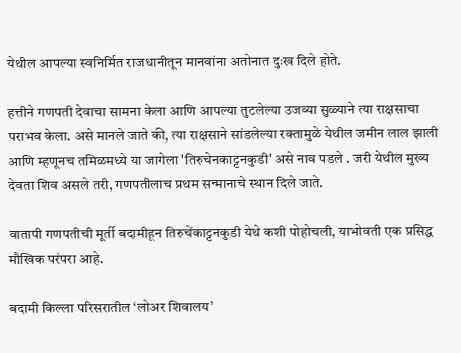येथील आपल्या स्वनिर्मित राजधानीतून मानवांना अतोनात दुःख दिले होते.

हत्तीने गणपती देवाचा सामना केला आणि आपल्या तुटलेल्या उजव्या सुळ्याने त्या राक्षसाचा पराभव केला. असे मानले जाते की, त्या राक्षसाने सांडलेल्या रक्तामुळे येथील जमीन लाल झाली आणि म्हणूनच तमिळमध्ये या जागेला 'तिरुचेनकाट्टनकुडी' असे नाव पडले . जरी येथील मुख्य देवता शिव असले तरी, गणपतीलाच प्रथम सन्मानाचे स्थान दिले जाते.

वातापी गणपतीची मूर्ती बदामीहून तिरुचेंकाट्टनकुडी येथे कशी पोहोचली, याभोवती एक प्रसिद्ध मौखिक परंपरा आहे.

बदामी किल्ला परिसरातील ‘लोअर शिवालय’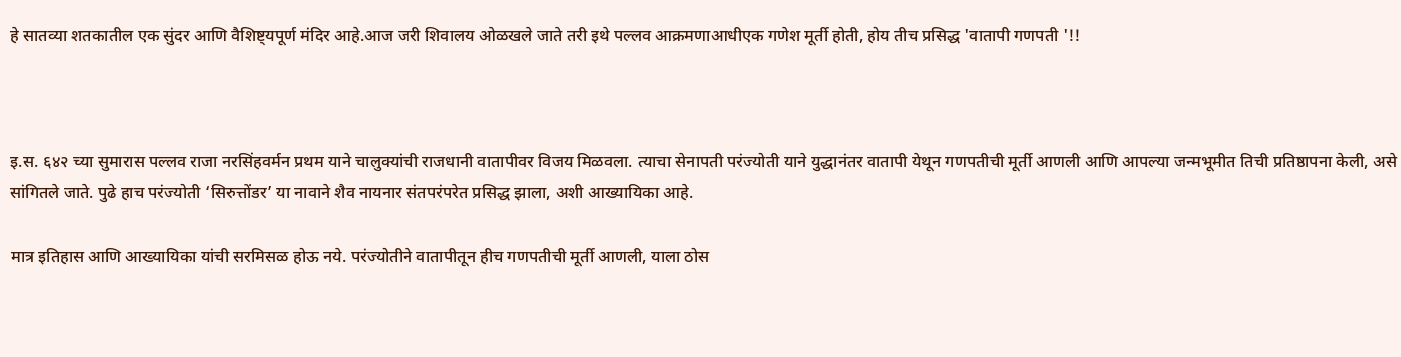हे सातव्या शतकातील एक सुंदर आणि वैशिष्ट्यपूर्ण मंदिर आहे.आज जरी शिवालय ओळखले जाते तरी इथे पल्लव आक्रमणाआधीएक गणेश मूर्ती होती, होय तीच प्रसिद्ध 'वातापी गणपती '!!



इ.स. ६४२ च्या सुमारास पल्लव राजा नरसिंहवर्मन प्रथम याने चालुक्यांची राजधानी वातापीवर विजय मिळवला. त्याचा सेनापती परंज्योती याने युद्धानंतर वातापी येथून गणपतीची मूर्ती आणली आणि आपल्या जन्मभूमीत तिची प्रतिष्ठापना केली, असे सांगितले जाते. पुढे हाच परंज्योती ‘सिरुत्तोंडर’ या नावाने शैव नायनार संतपरंपरेत प्रसिद्ध झाला, अशी आख्यायिका आहे.

मात्र इतिहास आणि आख्यायिका यांची सरमिसळ होऊ नये. परंज्योतीने वातापीतून हीच गणपतीची मूर्ती आणली, याला ठोस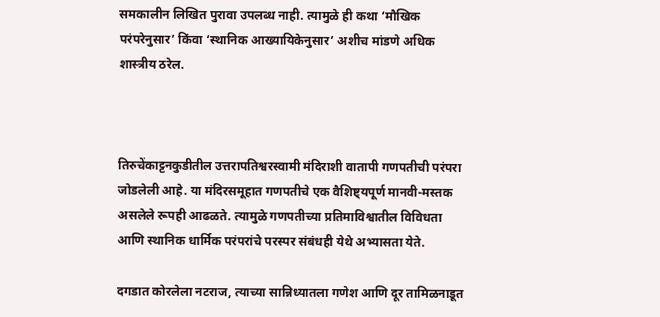समकालीन लिखित पुरावा उपलब्ध नाही. त्यामुळे ही कथा ‘मौखिक परंपरेनुसार’ किंवा ‘स्थानिक आख्यायिकेनुसार’ अशीच मांडणे अधिक शास्त्रीय ठरेल.



तिरुचेंकाट्टनकुडीतील उत्तरापतिश्वरस्वामी मंदिराशी वातापी गणपतीची परंपरा जोडलेली आहे. या मंदिरसमूहात गणपतीचे एक वैशिष्ट्यपूर्ण मानवी-मस्तक असलेले रूपही आढळते. त्यामुळे गणपतीच्या प्रतिमाविश्वातील विविधता आणि स्थानिक धार्मिक परंपरांचे परस्पर संबंधही येथे अभ्यासता येते.

दगडात कोरलेला नटराज, त्याच्या सान्निध्यातला गणेश आणि दूर तामिळनाडूत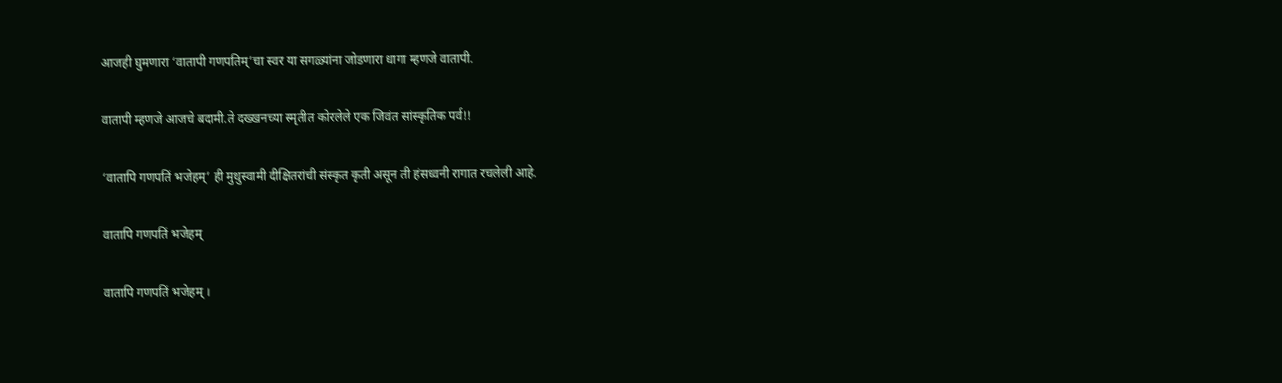आजही घुमणारा ‘वातापी गणपतिम्’चा स्वर या सगळ्यांना जोडणारा धागा म्हणजे वातापी.

वातापी म्हणजे आजचे बदामी.ते दख्खनच्या स्मृतीत कोरलेले एक जिवंत सांस्कृतिक पर्व!!

‘वातापि गणपतिं भजेहम्’ ही मुथुस्वामी दीक्षितरांची संस्कृत कृती असून ती हंसध्वनी रागात रचलेली आहे.

वातापि गणपतिं भजेहम्

वातापि गणपतिं भजेहम् ।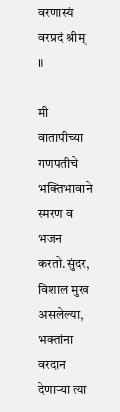वरणास्यं वरप्रदं श्रीम् ॥

मी वातापीच्या गणपतीचे भक्तिभावाने स्मरण व भजन करतो.सुंदर, विशाल मुख असलेल्या, भक्तांना वरदान देणाऱ्या त्या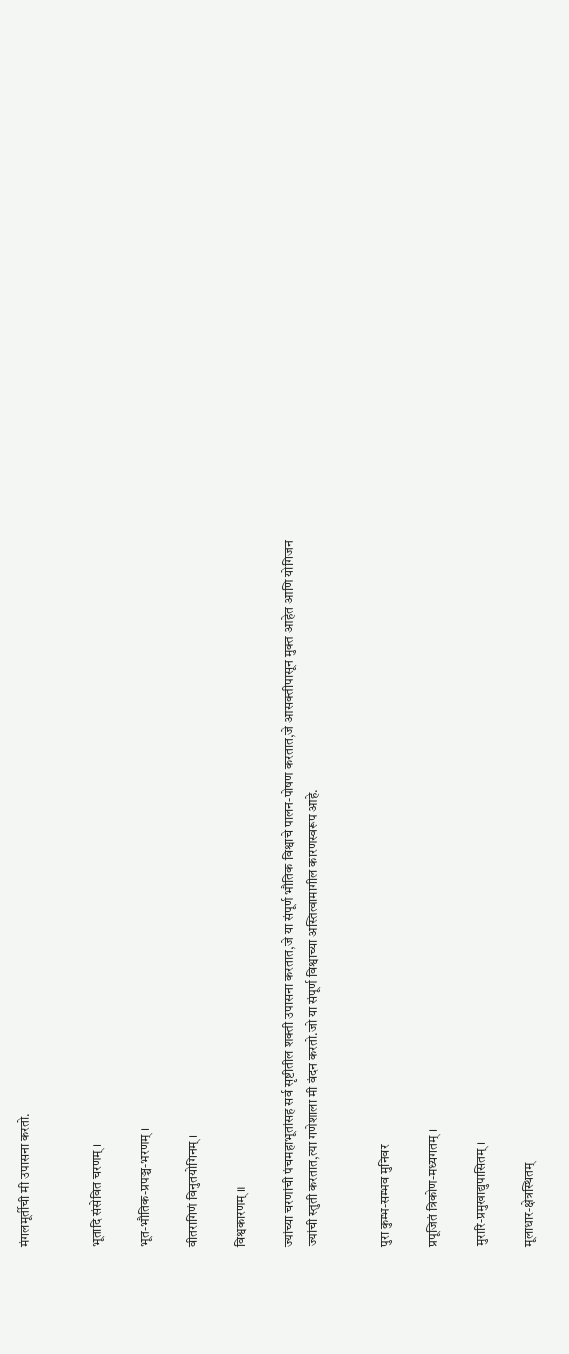मंगलमूर्तीची मी उपासना करतो.


भूतादि संसेवित चरणम् ।

भूत-भौतिक-प्रपञ्च-भरणम् ।

वीतरागिणं विनुतयोगिनम् ।

विश्वकारणम् ॥

ज्यांच्या चरणांची पंचमहाभूतांसह सर्व सृष्टीतील शक्ती उपासना करतात,जे या संपूर्ण भौतिक विश्वाचे पालन-पोषण करतात,जे आसक्तीपासून मुक्त आहेत आणि योगिजन ज्यांची स्तुती करतात,त्या गणेशाला मी वंदन करतो.जो या संपूर्ण विश्वाच्या अस्तित्वामागील कारणस्वरूप आहे.


पुरा कुम्भ-सम्भव मुनिवर

प्रपूजितं त्रिकोण-मध्यगतम् ।

मुरारि-प्रमुखाद्युपासितम् ।

मूलाधार-क्षेत्रस्थितम्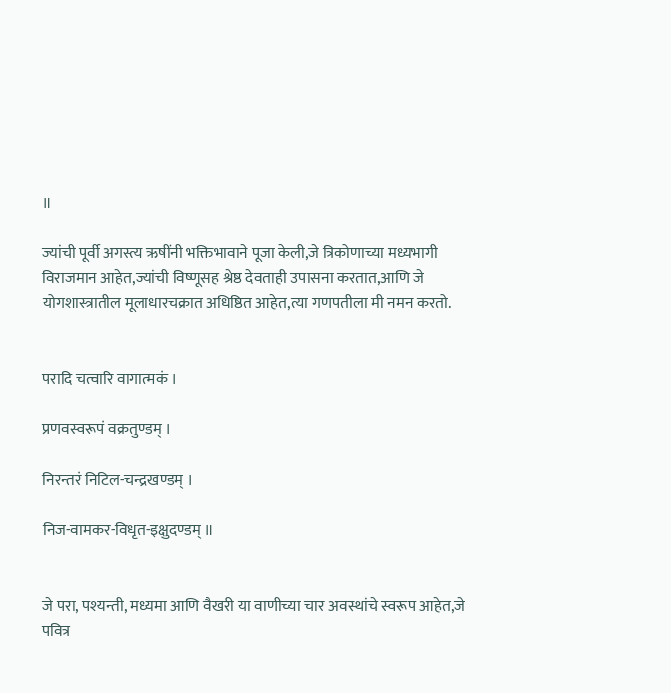॥

ज्यांची पूर्वी अगस्त्य ऋषींनी भक्तिभावाने पूजा केली,जे त्रिकोणाच्या मध्यभागी विराजमान आहेत,ज्यांची विष्णूसह श्रेष्ठ देवताही उपासना करतात,आणि जे योगशास्त्रातील मूलाधारचक्रात अधिष्ठित आहेत,त्या गणपतीला मी नमन करतो.


परादि चत्वारि वागात्मकं ।

प्रणवस्वरूपं वक्रतुण्डम् ।

निरन्तरं निटिल-चन्द्रखण्डम् ।

निज-वामकर-विधृत-इक्षुदण्डम् ॥


जे परा, पश्यन्ती, मध्यमा आणि वैखरी या वाणीच्या चार अवस्थांचे स्वरूप आहेत,जे पवित्र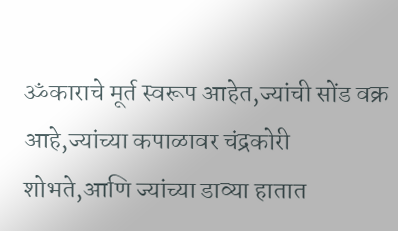ॐकाराचे मूर्त स्वरूप आहेत,ज्यांची सोंड वक्र आहे,ज्यांच्या कपाळावर चंद्रकोरी शोभते,आणि ज्यांच्या डाव्या हातात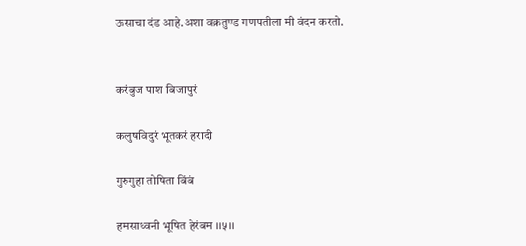ऊसाचा दंड आहे.अशा वक्रतुण्ड गणपतीला मी वंदन करतो.


करंबुज पाश बिजापुरं

कलुषविदुरं भूतकरं हरादी

गुरुगुहा तोषिता बिंबं

हमसाध्वनी भूषित हेरंबम ।।५।।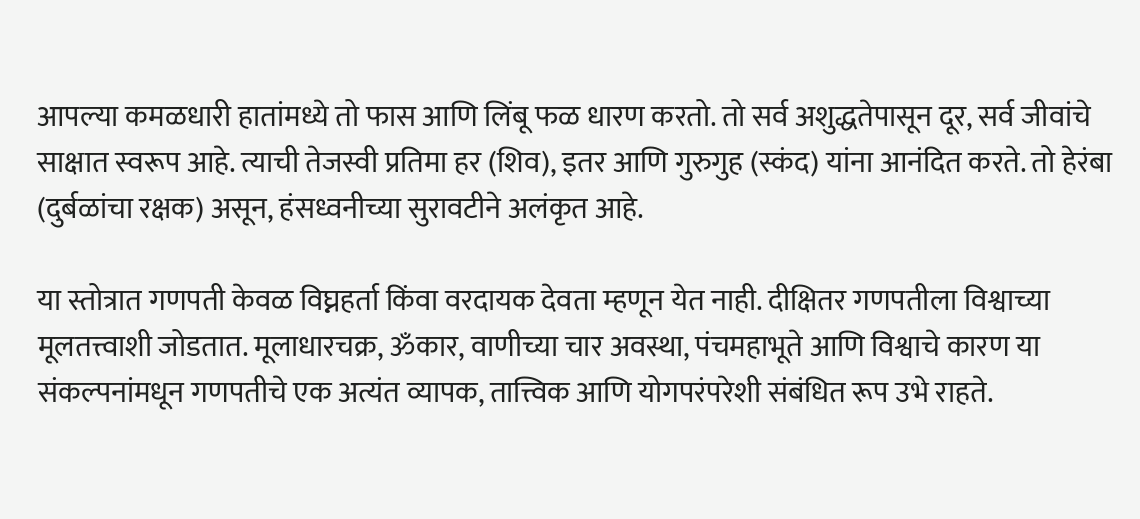आपल्या कमळधारी हातांमध्ये तो फास आणि लिंबू फळ धारण करतो. तो सर्व अशुद्धतेपासून दूर, सर्व जीवांचे साक्षात स्वरूप आहे. त्याची तेजस्वी प्रतिमा हर (शिव), इतर आणि गुरुगुह (स्कंद) यांना आनंदित करते. तो हेरंबा (दुर्बळांचा रक्षक) असून, हंसध्वनीच्या सुरावटीने अलंकृत आहे.

या स्तोत्रात गणपती केवळ विघ्नहर्ता किंवा वरदायक देवता म्हणून येत नाही. दीक्षितर गणपतीला विश्वाच्या मूलतत्त्वाशी जोडतात. मूलाधारचक्र, ॐकार, वाणीच्या चार अवस्था, पंचमहाभूते आणि विश्वाचे कारण या संकल्पनांमधून गणपतीचे एक अत्यंत व्यापक, तात्त्विक आणि योगपरंपरेशी संबंधित रूप उभे राहते.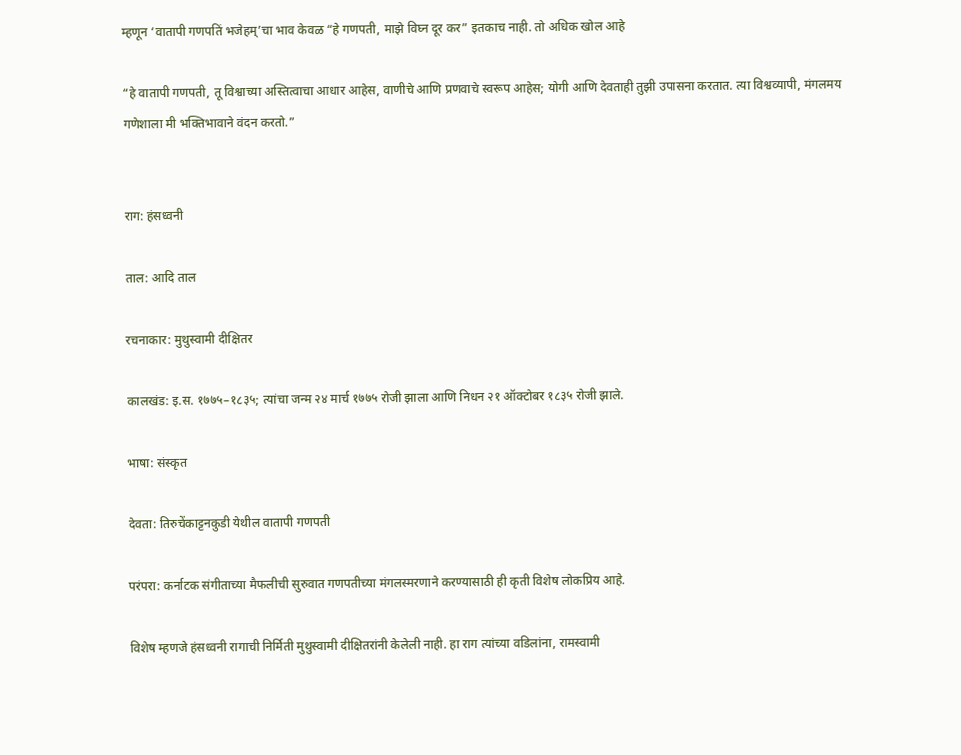म्हणून ‘वातापी गणपतिं भजेहम्’चा भाव केवळ “हे गणपती, माझे विघ्न दूर कर” इतकाच नाही. तो अधिक खोल आहे

“हे वातापी गणपती, तू विश्वाच्या अस्तित्वाचा आधार आहेस, वाणीचे आणि प्रणवाचे स्वरूप आहेस; योगी आणि देवताही तुझी उपासना करतात. त्या विश्वव्यापी, मंगलमय गणेशाला मी भक्तिभावाने वंदन करतो.”


राग: हंसध्वनी

ताल: आदि ताल

रचनाकार: मुथुस्वामी दीक्षितर

कालखंड: इ.स. १७७५–१८३५; त्यांचा जन्म २४ मार्च १७७५ रोजी झाला आणि निधन २१ ऑक्टोबर १८३५ रोजी झाले.

भाषा: संस्कृत

देवता: तिरुचेंकाट्टनकुडी येथील वातापी गणपती

परंपरा: कर्नाटक संगीताच्या मैफलीची सुरुवात गणपतीच्या मंगलस्मरणाने करण्यासाठी ही कृती विशेष लोकप्रिय आहे.

विशेष म्हणजे हंसध्वनी रागाची निर्मिती मुथुस्वामी दीक्षितरांनी केलेली नाही. हा राग त्यांच्या वडिलांना, रामस्वामी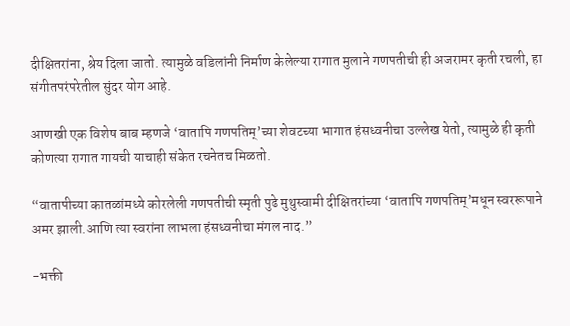दीक्षितरांना, श्रेय दिला जातो. त्यामुळे वडिलांनी निर्माण केलेल्या रागात मुलाने गणपतीची ही अजरामर कृती रचली, हा संगीतपरंपरेतील सुंदर योग आहे.

आणखी एक विशेष बाब म्हणजे ‘वातापि गणपतिम्’च्या शेवटच्या भागात हंसध्वनीचा उल्लेख येतो, त्यामुळे ही कृती कोणत्या रागात गायची याचाही संकेत रचनेतच मिळतो.

“वातापीच्या कातळांमध्ये कोरलेली गणपतीची स्मृती पुढे मुथुस्वामी दीक्षितरांच्या ‘वातापि गणपतिम्’मधून स्वररूपाने अमर झाली.आणि त्या स्वरांना लाभला हंसध्वनीचा मंगल नाद.”

-भक्ती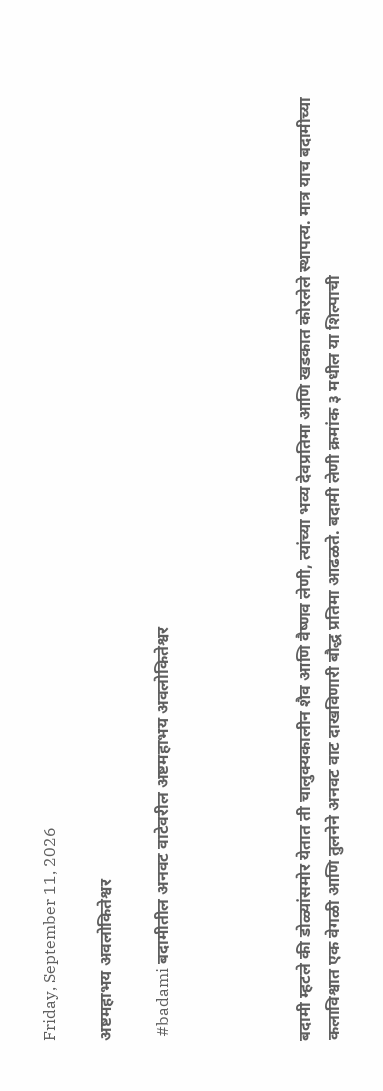Friday, September 11, 2026

अष्टमहाभय अवलोकितेश्वर

 #badami बदामीतील अनवट वाटेवरील अष्टमहाभय अवलोकितेश्वर




बदामी म्हटले की डोळ्यांसमोर येतात ती चालुक्यकालीन शैव आणि वैष्णव लेणी, त्यांच्या भव्य देवप्रतिमा आणि खडकात कोरलेले स्थापत्य. मात्र याच बदामीच्या कलाविश्वात एक वेगळी आणि तुलनेने अनवट वाट दाखविणारी बौद्ध प्रतिमा आढळते. बदामी लेणी क्रमांक ३ मधील या शिल्पाची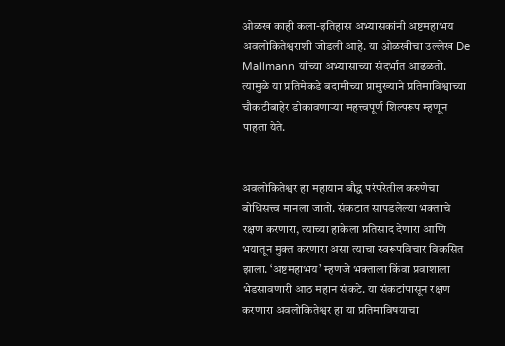ओळख काही कला-इतिहास अभ्यासकांनी अष्टमहाभय अवलोकितेश्वराशी जोडली आहे. या ओळखीचा उल्लेख De Mallmann यांच्या अभ्यासाच्या संदर्भात आढळतो. त्यामुळे या प्रतिमेकडे बदामीच्या प्रामुख्याने प्रतिमाविश्वाच्या चौकटीबाहेर डोकावणाऱ्या महत्त्वपूर्ण शिल्परूप म्हणून पाहता येते.


अवलोकितेश्वर हा महायान बौद्ध परंपरेतील करुणेचा बोधिसत्त्व मानला जातो. संकटात सापडलेल्या भक्ताचे रक्षण करणारा, त्याच्या हाकेला प्रतिसाद देणारा आणि भयातून मुक्त करणारा असा त्याचा स्वरूपविचार विकसित झाला. ‘अष्टमहाभय’ म्हणजे भक्ताला किंवा प्रवाशाला भेडसावणारी आठ महान संकटे. या संकटांपासून रक्षण करणारा अवलोकितेश्वर हा या प्रतिमाविषयाचा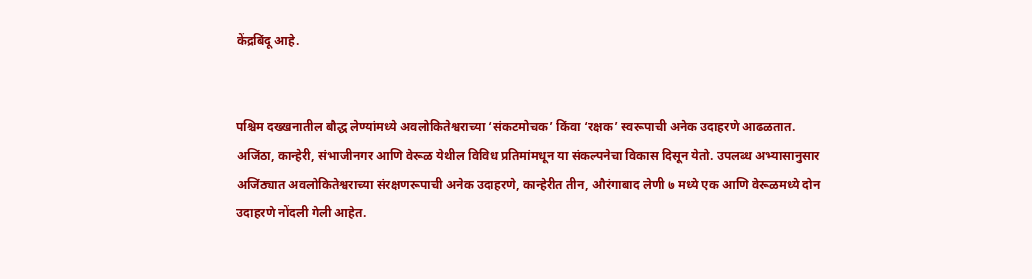केंद्रबिंदू आहे.


पश्चिम दख्खनातील बौद्ध लेण्यांमध्ये अवलोकितेश्वराच्या ‘संकटमोचक’ किंवा ‘रक्षक’ स्वरूपाची अनेक उदाहरणे आढळतात. अजिंठा, कान्हेरी, संभाजीनगर आणि वेरूळ येथील विविध प्रतिमांमधून या संकल्पनेचा विकास दिसून येतो. उपलब्ध अभ्यासानुसार अजिंठ्यात अवलोकितेश्वराच्या संरक्षणरूपाची अनेक उदाहरणे, कान्हेरीत तीन, औरंगाबाद लेणी ७ मध्ये एक आणि वेरूळमध्ये दोन उदाहरणे नोंदली गेली आहेत.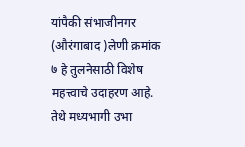यांपैकी संभाजीनगर  (औरंगाबाद )लेणी क्रमांक ७ हे तुलनेसाठी विशेष महत्त्वाचे उदाहरण आहे. तेथे मध्यभागी उभा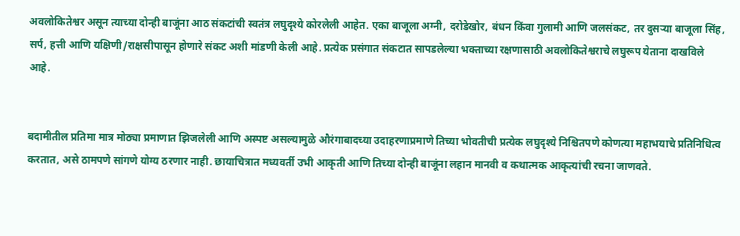अवलोकितेश्वर असून त्याच्या दोन्ही बाजूंना आठ संकटांची स्वतंत्र लघुदृश्ये कोरलेली आहेत. एका बाजूला अग्नी, दरोडेखोर, बंधन किंवा गुलामी आणि जलसंकट, तर दुसऱ्या बाजूला सिंह, सर्प, हत्ती आणि यक्षिणी/राक्षसीपासून होणारे संकट अशी मांडणी केली आहे. प्रत्येक प्रसंगात संकटात सापडलेल्या भक्ताच्या रक्षणासाठी अवलोकितेश्वराचे लघुरूप येताना दाखविले आहे.


बदामीतील प्रतिमा मात्र मोठ्या प्रमाणात झिजलेली आणि अस्पष्ट असल्यामुळे औरंगाबादच्या उदाहरणाप्रमाणे तिच्या भोवतीची प्रत्येक लघुदृश्ये निश्चितपणे कोणत्या महाभयाचे प्रतिनिधित्व करतात, असे ठामपणे सांगणे योग्य ठरणार नाही. छायाचित्रात मध्यवर्ती उभी आकृती आणि तिच्या दोन्ही बाजूंना लहान मानवी व कथात्मक आकृत्यांची रचना जाणवते.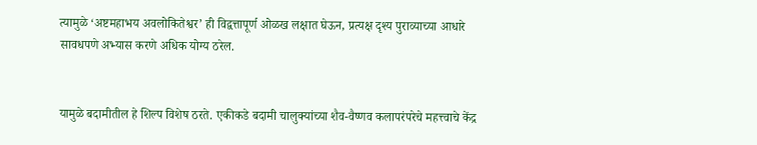त्यामुळे ‘अष्टमहाभय अवलोकितेश्वर’ ही विद्वत्तापूर्ण ओळख लक्षात घेऊन, प्रत्यक्ष दृश्य पुराव्याच्या आधारे सावधपणे अभ्यास करणे अधिक योग्य ठरेल.


यामुळे बदामीतील हे शिल्प विशेष ठरते. एकीकडे बदामी चालुक्यांच्या शैव-वैष्णव कलापरंपरेचे महत्त्वाचे केंद्र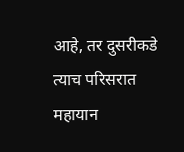आहे, तर दुसरीकडे त्याच परिसरात महायान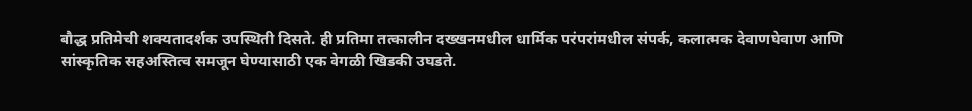बौद्ध प्रतिमेची शक्यतादर्शक उपस्थिती दिसते. ही प्रतिमा तत्कालीन दख्खनमधील धार्मिक परंपरांमधील संपर्क, कलात्मक देवाणघेवाण आणि सांस्कृतिक सहअस्तित्व समजून घेण्यासाठी एक वेगळी खिडकी उघडते.